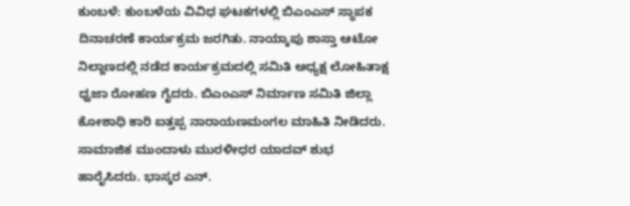ಕುಂಬಳೆ: ಕುಂಬಳೆಯ ವಿವಿಧ ಘಟಕಗಳಲ್ಲಿ ಬಿಎಂಎಸ್ ಸ್ಥಾಪಕ ದಿನಾಚರಣೆ ಕಾರ್ಯಕ್ರಮ ಜರಗಿತು. ನಾಯ್ಕಾಪು ಶಾಸ್ತಾ ಆಟೋ ನಿಲ್ದಾಣದಲ್ಲಿ ನಡೆದ ಕಾರ್ಯಕ್ರಮದಲ್ಲಿ ಸಮಿತಿ ಅಧ್ಯಕ್ಷ ಲೋಹಿತಾಕ್ಷ ಧ್ವಜಾ ರೋಹಣ ಗೈದರು. ಬಿಎಂಎಸ್ ನಿರ್ಮಾಣ ಸಮಿತಿ ಜಿಲ್ಲಾ ಕೋಶಾಧಿ ಕಾರಿ ಐತ್ತಪ್ಪ ನಾರಾಯಣಮಂಗಲ ಮಾಹಿತಿ ನೀಡಿದರು. ಸಾಮಾಜಿಕ ಮುಂದಾಳು ಮುರಳೀಧರ ಯಾದವ್ ಶುಭ ಹಾರೈಸಿದರು. ಭಾಸ್ಕರ ಎನ್.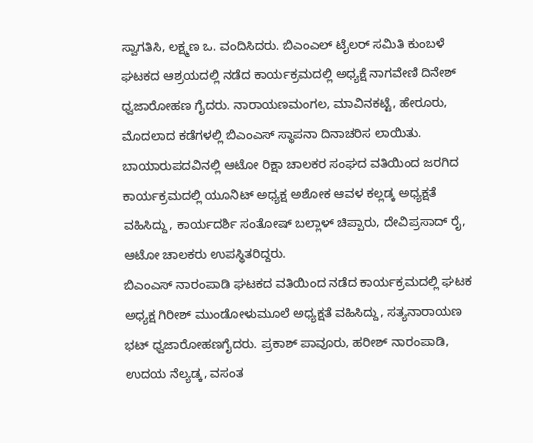ಸ್ವಾಗತಿಸಿ, ಲಕ್ಷ್ಮಣ ಒ. ವಂದಿಸಿದರು. ಬಿಎಂಎಲ್ ಟೈಲರ್ ಸಮಿತಿ ಕುಂಬಳೆ ಘಟಕದ ಆಶ್ರಯದಲ್ಲಿ ನಡೆದ ಕಾರ್ಯಕ್ರಮದಲ್ಲಿ ಅಧ್ಯಕ್ಷೆ ನಾಗವೇಣಿ ದಿನೇಶ್ ಧ್ವಜಾರೋಹಣ ಗೈದರು. ನಾರಾಯಣಮಂಗಲ, ಮಾವಿನಕಟ್ಟೆ, ಹೇರೂರು, ಮೊದಲಾದ ಕಡೆಗಳಲ್ಲಿ ಬಿಎಂಎಸ್ ಸ್ಥಾಪನಾ ದಿನಾಚರಿಸ ಲಾಯಿತು.
ಬಾಯಾರುಪದವಿನಲ್ಲಿ ಆಟೋ ರಿಕ್ಷಾ ಚಾಲಕರ ಸಂಘದ ವತಿಯಿಂದ ಜರಗಿದ ಕಾರ್ಯಕ್ರಮದಲ್ಲಿ ಯೂನಿಟ್ ಅಧ್ಯಕ್ಷ ಅಶೋಕ ಆವಳ ಕಲ್ಲಡ್ಕ ಅಧ್ಯಕ್ಷತೆ ವಹಿಸಿದ್ದು, ಕಾರ್ಯದರ್ಶಿ ಸಂತೋಷ್ ಬಲ್ಲಾಳ್ ಚಿಪ್ಪಾರು, ದೇವಿಪ್ರಸಾದ್ ರೈ, ಆಟೋ ಚಾಲಕರು ಉಪಸ್ಥಿತರಿದ್ದರು.
ಬಿಎಂಎಸ್ ನಾರಂಪಾಡಿ ಘಟಕದ ವತಿಯಿಂದ ನಡೆದ ಕಾರ್ಯಕ್ರಮದಲ್ಲಿ ಘಟಕ ಅಧ್ಯಕ್ಷ ಗಿರೀಶ್ ಮುಂಡೋಳುಮೂಲೆ ಅಧ್ಯಕ್ಷತೆ ವಹಿಸಿದ್ದು, ಸತ್ಯನಾರಾಯಣ ಭಟ್ ಧ್ವಜಾರೋಹಣಗೈದರು. ಪ್ರಕಾಶ್ ಪಾವೂರು, ಹರೀಶ್ ನಾರಂಪಾಡಿ, ಉದಯ ನೆಲ್ಯಡ್ಕ, ವಸಂತ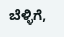ಬೆಳ್ಳಿಗೆ,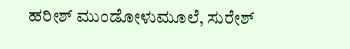ಹರೀಶ್ ಮುಂಡೋಳುಮೂಲೆ, ಸುರೇಶ್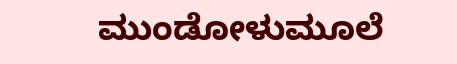ಮುಂಡೋಳುಮೂಲೆ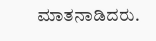ಮಾತನಾಡಿದರು.